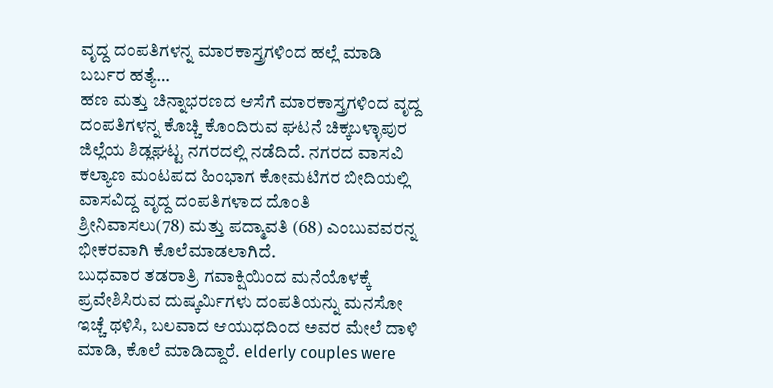ವೃದ್ದ ದಂಪತಿಗಳನ್ನ ಮಾರಕಾಸ್ತ್ರಗಳಿಂದ ಹಲ್ಲೆ ಮಾಡಿ ಬರ್ಬರ ಹತ್ಯೆ…
ಹಣ ಮತ್ತು ಚಿನ್ನಾಭರಣದ ಆಸೆಗೆ ಮಾರಕಾಸ್ತ್ರಗಳಿಂದ ವೃದ್ದ ದಂಪತಿಗಳನ್ನ ಕೊಚ್ಚಿ ಕೊಂದಿರುವ ಘಟನೆ ಚಿಕ್ಕಬಳ್ಳಾಪುರ ಜಿಲ್ಲೆಯ ಶಿಡ್ಲಘಟ್ಟ ನಗರದಲ್ಲಿ ನಡೆದಿದೆ. ನಗರದ ವಾಸವಿ ಕಲ್ಯಾಣ ಮಂಟಪದ ಹಿಂಭಾಗ ಕೋಮಟಿಗರ ಬೀದಿಯಲ್ಲಿ ವಾಸವಿದ್ದ ವೃದ್ದ ದಂಪತಿಗಳಾದ ದೊಂತಿ ಶ್ರೀನಿವಾಸಲು(78) ಮತ್ತು ಪದ್ಮಾವತಿ (68) ಎಂಬುವವರನ್ನ ಭೀಕರವಾಗಿ ಕೊಲೆಮಾಡಲಾಗಿದೆ.
ಬುಧವಾರ ತಡರಾತ್ರಿ ಗವಾಕ್ಷಿಯಿಂದ ಮನೆಯೊಳಕ್ಕೆ ಪ್ರವೇಶಿಸಿರುವ ದುಷ್ಕರ್ಮಿಗಳು ದಂಪತಿಯನ್ನು ಮನಸೋ ಇಚ್ಚೆ ಥಳಿಸಿ, ಬಲವಾದ ಆಯುಧದಿಂದ ಅವರ ಮೇಲೆ ದಾಳಿ ಮಾಡಿ, ಕೊಲೆ ಮಾಡಿದ್ದಾರೆ. elderly couples were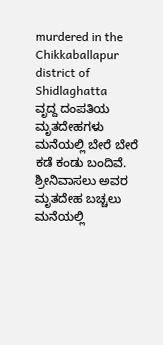murdered in the Chikkaballapur district of Shidlaghatta
ವೃದ್ದ ದಂಪತಿಯ ಮೃತದೇಹಗಳು ಮನೆಯಲ್ಲಿ ಬೇರೆ ಬೇರೆ ಕಡೆ ಕಂಡು ಬಂದಿವೆ. ಶ್ರೀನಿವಾಸಲು ಅವರ ಮೃತದೇಹ ಬಚ್ಚಲು ಮನೆಯಲ್ಲಿ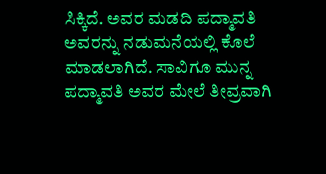ಸಿಕ್ಕಿದೆ. ಅವರ ಮಡದಿ ಪದ್ಮಾವತಿ ಅವರನ್ನು ನಡುಮನೆಯಲ್ಲಿ ಕೊಲೆ ಮಾಡಲಾಗಿದೆ. ಸಾವಿಗೂ ಮುನ್ನ ಪದ್ಮಾವತಿ ಅವರ ಮೇಲೆ ತೀವ್ರವಾಗಿ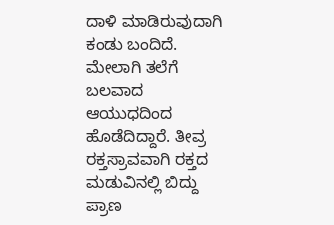ದಾಳಿ ಮಾಡಿರುವುದಾಗಿ ಕಂಡು ಬಂದಿದೆ. ಮೇಲಾಗಿ ತಲೆಗೆ ಬಲವಾದ ಆಯುಧದಿಂದ ಹೊಡೆದಿದ್ದಾರೆ. ತೀವ್ರ ರಕ್ತಸ್ರಾವವಾಗಿ ರಕ್ತದ ಮಡುವಿನಲ್ಲಿ ಬಿದ್ದು ಪ್ರಾಣ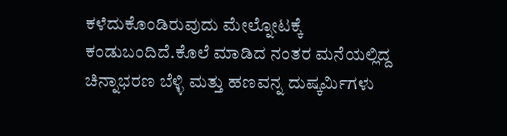ಕಳೆದುಕೊಂಡಿರುವುದು ಮೇಲ್ನೋಟಕ್ಕೆ ಕಂಡುಬಂದಿದೆ.ಕೊಲೆ ಮಾಡಿದ ನಂತರ ಮನೆಯಲ್ಲಿದ್ದ ಚಿನ್ನಾಭರಣ ಬೆಳ್ಳಿ ಮತ್ತು ಹಣವನ್ನ ದುಷ್ಕರ್ಮಿಗಳು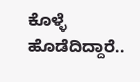ಕೊಳ್ಳೆ ಹೊಡೆದಿದ್ದಾರೆ..